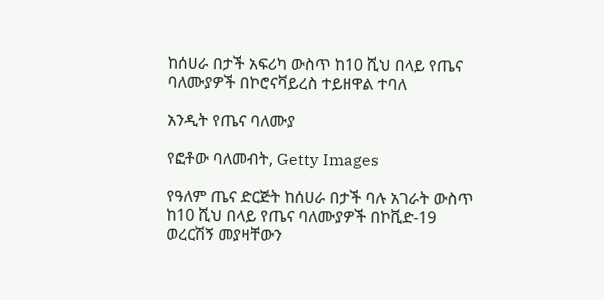ከሰሀራ በታች አፍሪካ ውስጥ ከ10 ሺህ በላይ የጤና ባለሙያዎች በኮሮናቫይረስ ተይዘዋል ተባለ

አንዲት የጤና ባለሙያ

የፎቶው ባለመብት, Getty Images

የዓለም ጤና ድርጅት ከሰሀራ በታች ባሉ አገራት ውስጥ ከ10 ሺህ በላይ የጤና ባለሙያዎች በኮቪድ-19 ወረርሽኝ መያዛቸውን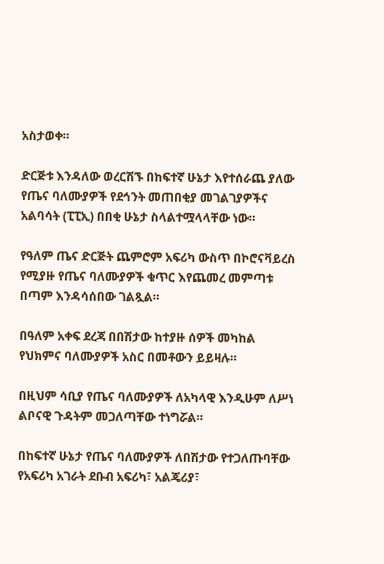አስታወቀ።

ድርጅቱ እንዳለው ወረርሽኙ በከፍተኛ ሁኔታ እየተሰራጨ ያለው የጤና ባለሙያዎች የደኅንት መጠበቂያ መገልገያዎችና አልባሳት (ፒፒኢ) በበቂ ሁኔታ ስላልተሟላላቸው ነው።

የዓለም ጤና ድርጅት ጨምሮም አፍሪካ ውስጥ በኮሮናቫይረስ የሚያዙ የጤና ባለሙያዎች ቁጥር እየጨመረ መምጣቱ በጣም እንዳሳሰበው ገልጿል።

በዓለም አቀፍ ደረጃ በበሽታው ከተያዙ ሰዎች መካከል የህክምና ባለሙያዎች አስር በመቶውን ይይዛሉ።

በዚህም ሳቢያ የጤና ባለሙያዎች ለአካላዊ እንዲሁም ለሥነ ልቦናዊ ጉዳትም መጋለጣቸው ተነግሯል።

በከፍተኛ ሁኔታ የጤና ባለሙያዎች ለበሽታው የተጋለጡባቸው የአፍሪካ አገራት ደቡብ አፍሪካ፣ አልጄሪያ፣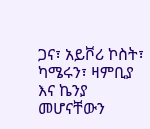ጋና፣ አይቮሪ ኮስት፣ ካሜሩን፣ ዛምቢያ እና ኬንያ መሆናቸውን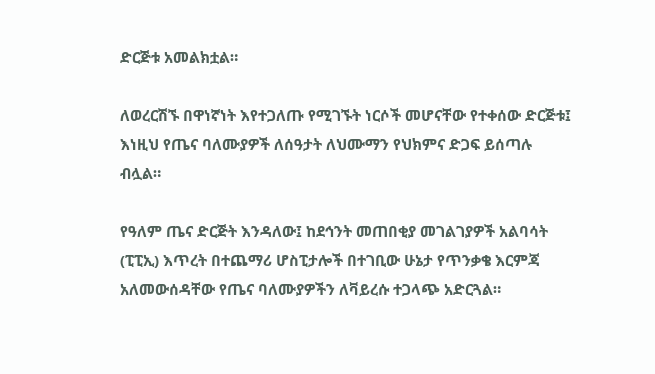ድርጅቱ አመልክቷል።

ለወረርሽኙ በዋነኛነት እየተጋለጡ የሚገኙት ነርሶች መሆናቸው የተቀሰው ድርጅቱ፤ እነዚህ የጤና ባለሙያዎች ለሰዓታት ለህሙማን የህክምና ድጋፍ ይሰጣሉ ብሏል።

የዓለም ጤና ድርጅት እንዳለው፤ ከደኅንት መጠበቂያ መገልገያዎች አልባሳት (ፒፒኢ) እጥረት በተጨማሪ ሆስፒታሎች በተገቢው ሁኔታ የጥንቃቄ እርምጃ አለመውሰዳቸው የጤና ባለሙያዎችን ለቫይረሱ ተጋላጭ አድርጓል።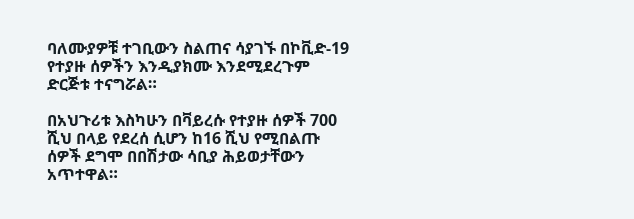ባለሙያዎቹ ተገቢውን ስልጠና ሳያገኙ በኮቪድ-19 የተያዙ ሰዎችን እንዲያክሙ እንደሚደረጉም ድርጅቱ ተናግሯል።

በአህጉሪቱ እስካሁን በቫይረሱ የተያዙ ሰዎች 700 ሺህ በላይ የደረሰ ሲሆን ከ16 ሺህ የሚበልጡ ሰዎች ደግሞ በበሽታው ሳቢያ ሕይወታቸውን አጥተዋል።